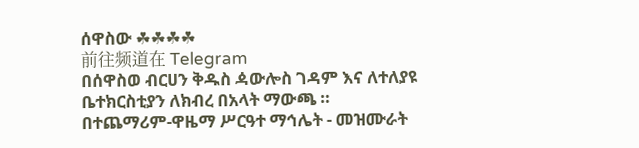ሰዋስው ☘☘☘☘
前往频道在 Telegram
በሰዋስወ ብርሀን ቅዱስ ዻውሎስ ገዳም እና ለተለያዩ ቤተክርስቲያን ለክብረ በአላት ማውጫ ። በተጨማሪም-ዋዜማ ሥርዓተ ማኅሌት - መዝሙራት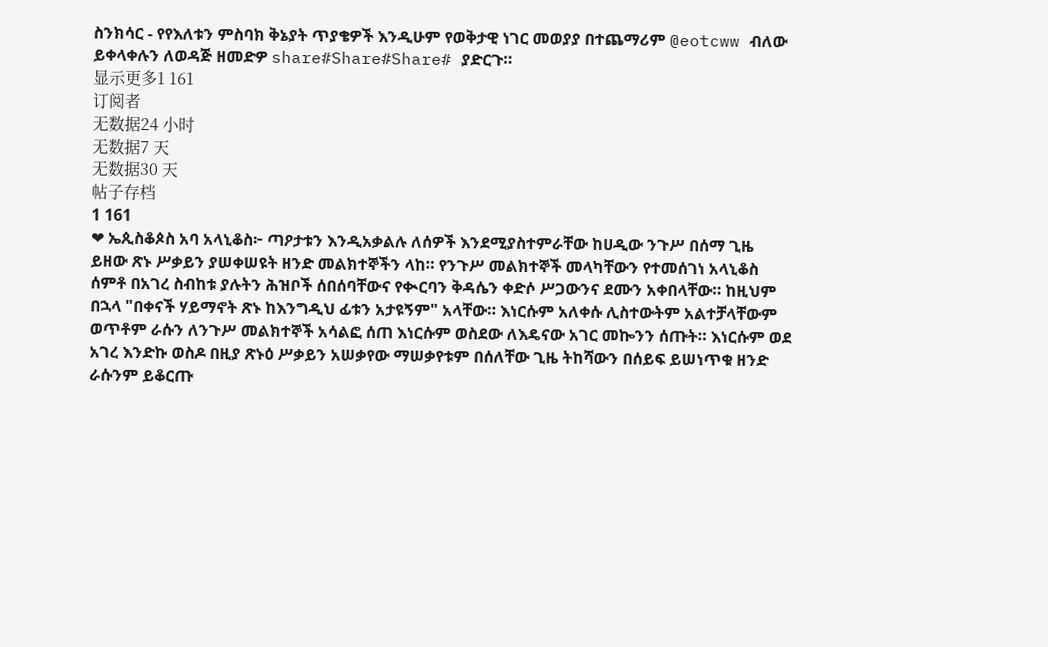ስንክሳር - የየእለቱን ምስባክ ቅኔያት ጥያቄዎች እንዲሁም የወቅታዊ ነገር መወያያ በተጨማሪም @eotcww ብለው ይቀላቀሉን ለወዳጅ ዘመድዎ share#Share#Share# ያድርጉ።
显示更多1 161
订阅者
无数据24 小时
无数据7 天
无数据30 天
帖子存档
1 161
❤ ኤጲስቆጶስ አባ አላኒቆስ፦ ጣዖታቱን እንዲአቃልሉ ለሰዎች እንደሚያስተምራቸው ከሀዲው ንጉሥ በሰማ ጊዜ ይዘው ጽኑ ሥቃይን ያሠቀሠዩት ዘንድ መልክተኞችን ላከ። የንጉሥ መልክተኞች መላካቸውን የተመሰገነ አላኒቆስ ሰምቶ በአገረ ስብከቱ ያሉትን ሕዝቦች ሰበሰባቸውና የቊርባን ቅዳሴን ቀድሶ ሥጋውንና ደሙን አቀበላቸው። ከዚህም በኋላ "በቀናች ሃይማኖት ጽኑ ከእንግዲህ ፊቱን አታዩኝም" አላቸው። እነርሱም አለቀሱ ሊስተውትም አልተቻላቸውም ወጥቶም ራሱን ለንጉሥ መልክተኞች አሳልፎ ሰጠ እነርሱም ወስደው ለእዴናው አገር መኰንን ሰጡት። እነርሱም ወደ አገረ እንድኩ ወስዶ በዚያ ጽኑዕ ሥቃይን አሠቃየው ማሠቃየቱም በሰለቸው ጊዜ ትከሻውን በሰይፍ ይሠነጥቁ ዘንድ ራሱንም ይቆርጡ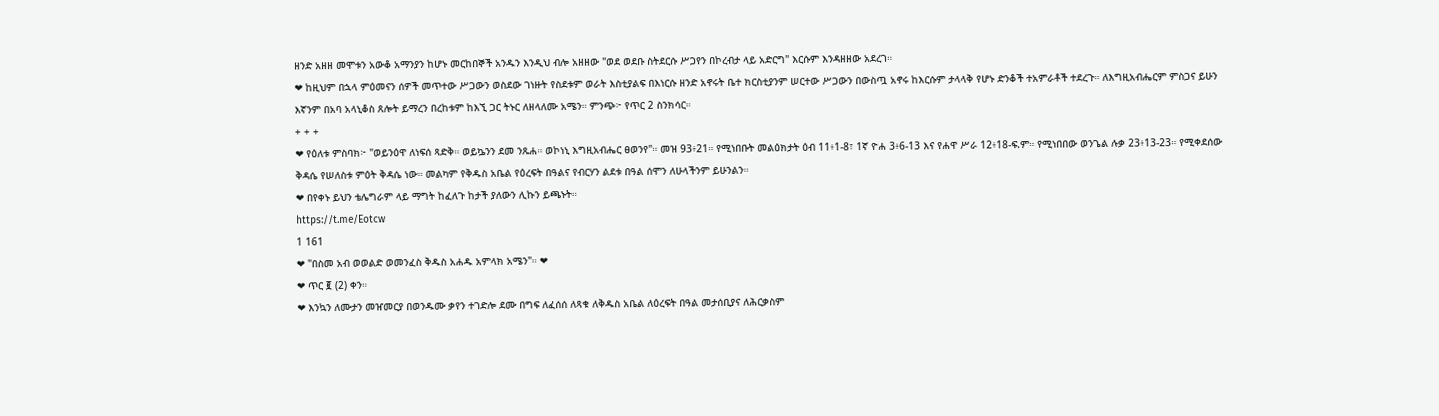ዘንድ አዘዘ መሞቱን አውቆ አማንያን ከሆኑ መርከበኞች አንዱን እንዲህ ብሎ አዘዘው "ወደ ወደቡ ስትደርሱ ሥጋየን በኮረብታ ላይ አድርግ" እርሱም እንዳዘዘው አደረገ።
❤ ከዚህም በኋላ ምዕመናን ሰዎች መጥተው ሥጋውን ወስደው ገነዙት የስደቱም ወራት እስቲያልፍ በእነርሱ ዘንድ አኖሩት ቤተ ክርስቲያንም ሠርተው ሥጋውን በውስጧ አኖሩ ከእርሱም ታላላቅ የሆኑ ድንቆች ተአምራቶች ተደረጉ። ለእግዚአብሔርም ምስጋና ይሁን እኛንም በአባ አላኒቆስ ጸሎት ይማረን በረከቱም ከእኚ ጋር ትኑር ለዘላለሙ አሜን። ምንጭ፦ የጥር 2 ስንክሳር።
+ + +
❤ የዕለቱ ምስባክ፦ "ወይንዕዋ ለነፍሰ ጻድቅ። ወይኴንን ደመ ንጹሐ። ወኮነኒ እግዚአብሔር ፀወንየ"። መዝ 93፥21። የሚነበቡት መልዕክታት ዕብ 11፥1-8፣ 1ኛ ዮሐ 3፥6-13 እና የሐዋ ሥራ 12፥18-ፍ.ም። የሚነበበው ወንጌል ሉቃ 23፥13-23። የሚቀደሰው ቅዳሴ የሠለስቱ ምዕት ቅዳሴ ነው። መልካም የቅዱስ አቤል የዕረፍት በዓልና የብርሃን ልደቱ በዓል ሰሞን ለሁላችንም ይሁንልን።
❤ በየቀኑ ይህን ቴሌግራም ላይ ማግት ከፈለጉ ከታች ያለውን ሊኩን ይጫኑት።
https://t.me/Eotcw
1 161
❤ "በስመ አብ ወወልድ ወመንፈስ ቅዱስ አሐዱ አምላክ አሜን"። ❤
❤ ጥር ፪ (2) ቀን።
❤ እንኳን ለሙታን መዠመርያ በወንዱሙ ቃየን ተገድሎ ደሙ በግፍ ለፈሰሰ ለጻቁ ለቅዱስ አቤል ለዕረፍት በዓል መታሰቢያና ለሕርቃስም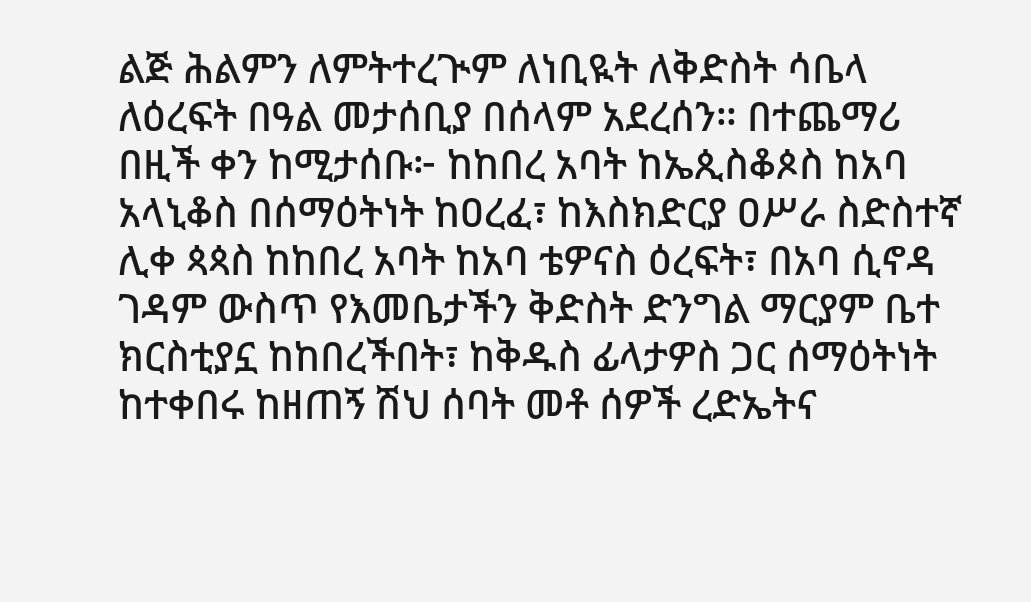ልጅ ሕልምን ለምትተረጒም ለነቢዪት ለቅድስት ሳቤላ ለዕረፍት በዓል መታሰቢያ በሰላም አደረሰን። በተጨማሪ በዚች ቀን ከሚታሰቡ፦ ከከበረ አባት ከኤጲስቆጶስ ከአባ አላኒቆስ በሰማዕትነት ከዐረፈ፣ ከእስክድርያ ዐሥራ ስድስተኛ ሊቀ ጳጳስ ከከበረ አባት ከአባ ቴዎናስ ዕረፍት፣ በአባ ሲኖዳ ገዳም ውስጥ የእመቤታችን ቅድስት ድንግል ማርያም ቤተ ክርስቲያኗ ከከበረችበት፣ ከቅዱስ ፊላታዎስ ጋር ሰማዕትነት ከተቀበሩ ከዘጠኝ ሽህ ሰባት መቶ ሰዎች ረድኤትና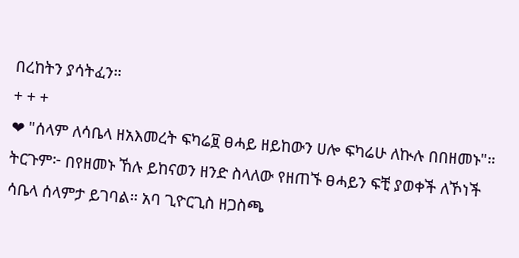በረከትን ያሳትፈን።
+ + +
❤ "ሰላም ለሳቤላ ዘአእመረት ፍካሬ፱ ፀሓይ ዘይከውን ሀሎ ፍካሬሁ ለኲሉ በበዘመኑ"። ትርጉም፦ በየዘመኑ ኸሉ ይከናወን ዘንድ ስላለው የዘጠኙ ፀሓይን ፍቺ ያወቀች ለኾነች ሳቤላ ሰላምታ ይገባል። አባ ጊዮርጊስ ዘጋስጫ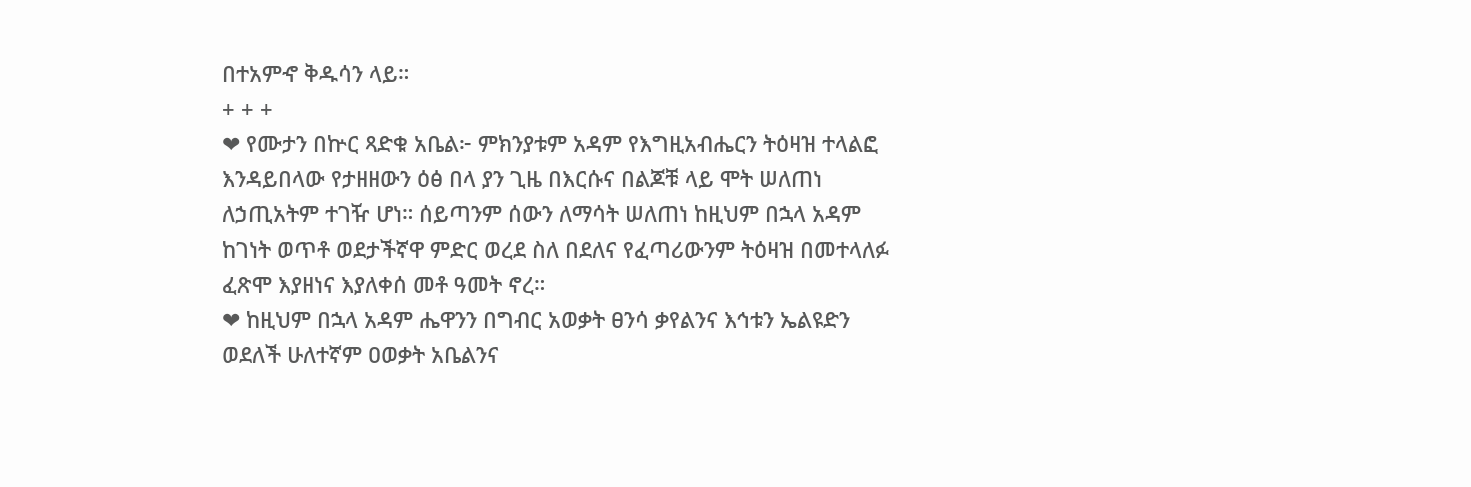በተአምኆ ቅዱሳን ላይ።
+ + +
❤ የሙታን በኵር ጻድቁ አቤል፦ ምክንያቱም አዳም የእግዚአብሔርን ትዕዛዝ ተላልፎ እንዳይበላው የታዘዘውን ዕፅ በላ ያን ጊዜ በእርሱና በልጆቹ ላይ ሞት ሠለጠነ ለኃጢአትም ተገዥ ሆነ። ሰይጣንም ሰውን ለማሳት ሠለጠነ ከዚህም በኋላ አዳም ከገነት ወጥቶ ወደታችኛዋ ምድር ወረደ ስለ በደለና የፈጣሪውንም ትዕዛዝ በመተላለፉ ፈጽሞ እያዘነና እያለቀሰ መቶ ዓመት ኖረ።
❤ ከዚህም በኋላ አዳም ሔዋንን በግብር አወቃት ፀንሳ ቃየልንና እኅቱን ኤልዩድን ወደለች ሁለተኛም ዐወቃት አቤልንና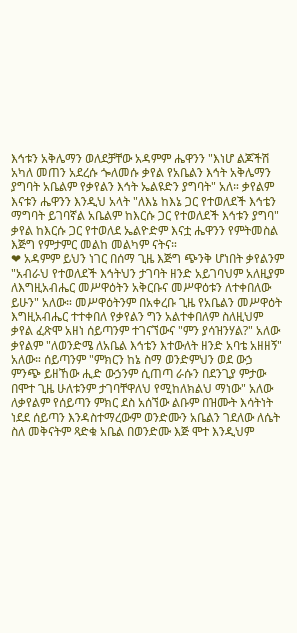እኅቱን አቅሌማን ወለደቻቸው አዳምም ሔዋንን "እነሆ ልጆችሽ አካለ መጠን አደረሱ ጐለመሱ ቃየል የአቤልን እኅት አቅሌማን ያግባት አቤልም የቃየልን እኅት ኤልዩድን ያግባት" አለ። ቃየልም እናቱን ሔዋንን እንዲህ አላት "ለእኔ ከእኔ ጋር የተወለደች እኅቴን ማግባት ይገባኛል አቤልም ከእርሱ ጋር የተወለደች እኅቱን ያግባ" ቃየል ከእርሱ ጋር የተወለደ ኤልዮድም እናቷ ሔዋንን የምትመስል እጅግ የምታምር መልከ መልካም ናትና።
❤ አዳምም ይህን ነገር በሰማ ጊዜ እጅግ ጭንቅ ሆነበት ቃየልንም "አብራህ የተወለደች እኅትህን ታገባት ዘንድ አይገባህም አለዚያም ለእግዚአብሔር መሥዋዕትን አቅርቡና መሥዋዕቱን ለተቀበለው ይሁን" አለው። መሥዋዕትንም በአቀረቡ ጊዜ የአቤልን መሥዋዕት እግዚአብሔር ተተቀበለ የቃየልን ግን አልተቀበለም ስለዚህም ቃየል ፈጽሞ አዘነ ሰይጣንም ተገናኘውና "ምን ያሳዝንሃል?" አለው ቃየልም "ለወንድሜ ለአቤል እኅቴን እተውለት ዘንድ አባቴ አዘዘኝ" አለው። ሰይጣንም "ምክርን ከኔ ስማ ወንድምህን ወደ ውኃ ምንጭ ይዘኸው ሒድ ውኃንም ሲጠጣ ራሱን በደንጊያ ምታው በሞተ ጊዜ ሁለቱንም ታገባቸዋለህ የሚከለክልህ ማነው" አለው ለቃየልም የሰይጣን ምክር ደስ አሰኘው ልቡም በዝሙት እሳትነት ነደደ ሰይጣን እንዳስተማረውም ወንድሙን አቤልን ገደለው ለሴት ስለ መቅናትም ጻድቁ አቤል በወንድሙ እጅ ሞተ እንዲህም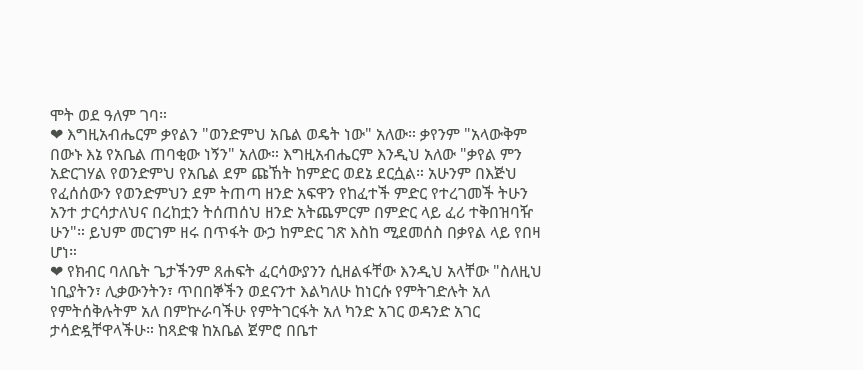ሞት ወደ ዓለም ገባ።
❤ እግዚአብሔርም ቃየልን "ወንድምህ አቤል ወዴት ነው" አለው። ቃየንም "አላውቅም በውኑ እኔ የአቤል ጠባቂው ነኝን" አለው። እግዚአብሔርም እንዲህ አለው "ቃየል ምን አድርገሃል የወንድምህ የአቤል ደም ጩኸት ከምድር ወደኔ ደርሷል። አሁንም በእጅህ የፈሰሰውን የወንድምህን ደም ትጠጣ ዘንድ አፍዋን የከፈተች ምድር የተረገመች ትሁን አንተ ታርሳታለህና በረከቷን ትሰጠሰህ ዘንድ አትጨምርም በምድር ላይ ፈሪ ተቅበዝባዥ ሁን"። ይህም መርገም ዘሩ በጥፋት ውኃ ከምድር ገጽ እስከ ሚደመሰስ በቃየል ላይ የበዛ ሆነ።
❤ የክብር ባለቤት ጌታችንም ጸሐፍት ፈርሳውያንን ሲዘልፋቸው እንዲህ አላቸው "ስለዚህ ነቢያትን፣ ሊቃውንትን፣ ጥበበኞችን ወደናንተ እልካለሁ ከነርሱ የምትገድሉት አለ የምትሰቅሉትም አለ በምኵራባችሁ የምትገርፋት አለ ካንድ አገር ወዳንድ አገር ታሳድዷቸዋላችሁ። ከጻድቁ ከአቤል ጀምሮ በቤተ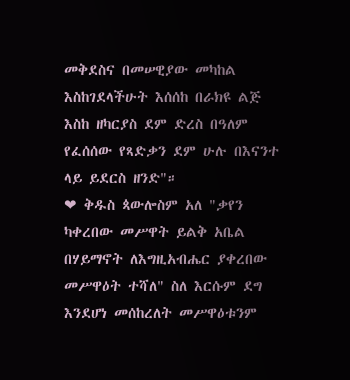መቅደስና በመሠዊያው መካከል እስከገደላችሁት እሰሰከ በራክዩ ልጅ እስከ ዘካርያስ ደም ድረስ በዓለም የፈሰሰው የጻድቃን ደም ሁሉ በእናንተ ላይ ይደርስ ዘንድ"።
❤ ቅዱስ ጳውሎስም አለ "ቃየን ካቀረበው መሥዋት ይልቅ አቤል በሃይማኖት ለእግዚአብሔር ያቀረበው መሥዋዕት ተሻለ" ስለ እርሱም ደግ እንደሆነ መሰከረለት መሥዋዕቱንም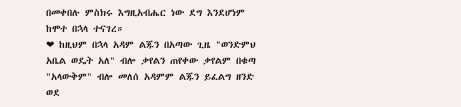በመቀበሉ ምስክሩ እግዚአብሔር ነው ደግ እንደሆነም ከሞተ በኋላ ተናገረ።
❤ ከዚህም በኋላ አዳም ልጁን በአጣው ጊዜ "ወንድምህ አቤል ወዴት አለ" ብሎ ቃየልን ጠየቀው ቃየልም በቁጣ "አላውቅም" ብሎ መለሰ አዳምም ልጁን ይፈልግ ዘንድ ወደ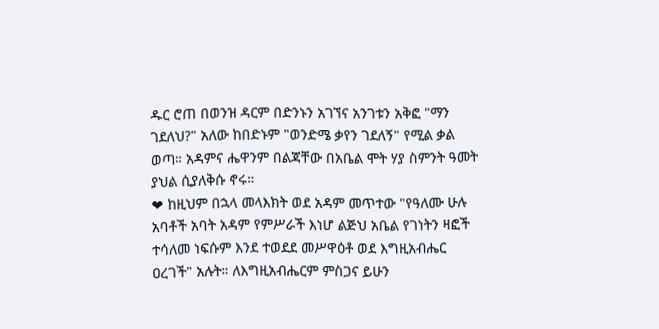ዱር ሮጠ በወንዝ ዳርም በድንኑን አገኘና አንገቱን አቅፎ "ማን ገደለህ?" አለው ከበድኑም "ወንድሜ ቃየን ገደለኝ" የሚል ቃል ወጣ። አዳምና ሔዋንም በልጃቸው በአቤል ሞት ሃያ ስምንት ዓመት ያህል ሲያለቅሱ ኖሩ።
❤ ከዚህም በኋላ መላእክት ወደ አዳም መጥተው "የዓለሙ ሁሉ አባቶች አባት አዳም የምሥራች እነሆ ልጅህ አቤል የገነትን ዛፎች ተሳለመ ነፍሱም እንደ ተወደደ መሥዋዕቶ ወደ እግዚአብሔር ዐረገች" አሉት። ለእግዚአብሔርም ምስጋና ይሁን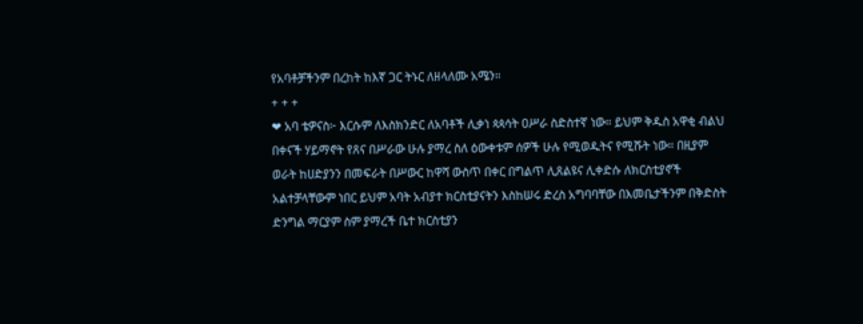የአባቶቻችንም በረከት ከእኛ ጋር ትኑር ለዘላለሙ አሜን።
+ + +
❤ አባ ቴዎናስ፦ እርሱም ለእስክንድር ለአባቶች ሊቃነ ጳጳሳት ዐሥራ ስድስተኛ ነው። ይህም ቅዱስ አዋቂ ብልህ በቀናች ሃይማኖት የጸና በሥራው ሁሉ ያማረ ስለ ዕውቀቱም ሰዎች ሁሉ የሚወዱትና የሚሹት ነው። በዚያም ወራት ከሀድያንን በመፍራት በሥውር ከዋሻ ውስጥ በቀር በግልጥ ሊጸልዩና ሊቀድሱ ለክርስቲያኖች አልተቻላቸውም ነበር ይህም አባት አብያተ ክርስቲያናትን እስከሠሩ ድረስ አግባባቸው በእመቤታችንም በቅድስት ድንግል ማርያም ስም ያማረች ቤተ ክርስቲያን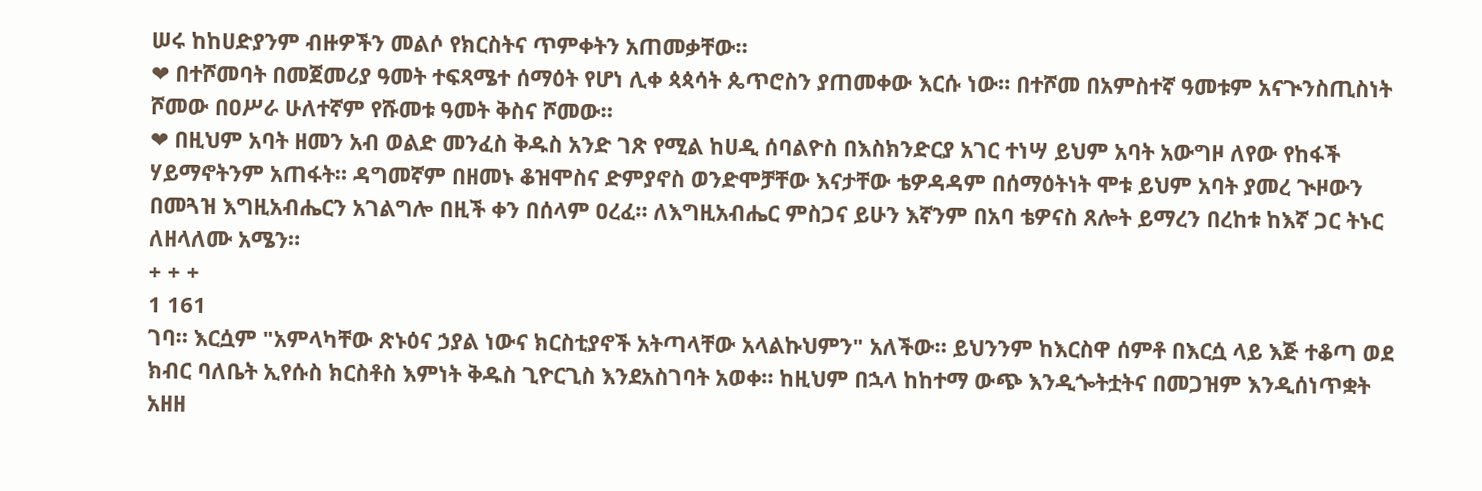ሠሩ ከከሀድያንም ብዙዎችን መልሶ የክርስትና ጥምቀትን አጠመቃቸው።
❤ በተሾመባት በመጀመሪያ ዓመት ተፍጻሜተ ሰማዕት የሆነ ሊቀ ጳጳሳት ጴጥሮስን ያጠመቀው እርሱ ነው። በተሾመ በአምስተኛ ዓመቱም አናጒንስጢስነት ሾመው በዐሥራ ሁለተኛም የሹመቱ ዓመት ቅስና ሾመው።
❤ በዚህም አባት ዘመን አብ ወልድ መንፈስ ቅዱስ አንድ ገጽ የሚል ከሀዲ ሰባልዮስ በእስክንድርያ አገር ተነሣ ይህም አባት አውግዞ ለየው የከፋች ሃይማኖትንም አጠፋት። ዳግመኛም በዘመኑ ቆዝሞስና ድምያኖስ ወንድሞቻቸው እናታቸው ቴዎዳዳም በሰማዕትነት ሞቱ ይህም አባት ያመረ ጒዞውን በመጓዝ እግዚአብሔርን አገልግሎ በዚች ቀን በሰላም ዐረፈ። ለእግዚአብሔር ምስጋና ይሁን እኛንም በአባ ቴዎናስ ጸሎት ይማረን በረከቱ ከእኛ ጋር ትኑር ለዘላለሙ አሜን።
+ + +
1 161
ገባ። እርሷም "አምላካቸው ጽኑዕና ኃያል ነውና ክርስቲያኖች አትጣላቸው አላልኩህምን" አለችው። ይህንንም ከእርስዋ ሰምቶ በእርሷ ላይ እጅ ተቆጣ ወደ ክብር ባለቤት ኢየሱስ ክርስቶስ እምነት ቅዱስ ጊዮርጊስ እንደአስገባት አወቀ። ከዚህም በኋላ ከከተማ ውጭ እንዲጐትቷትና በመጋዝም እንዲሰነጥቋት አዘዘ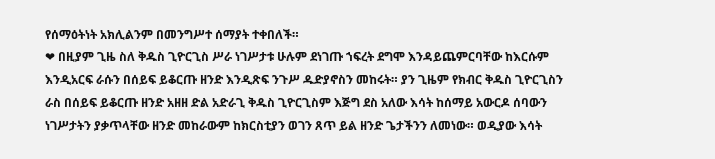የሰማዕትነት አክሊልንም በመንግሥተ ሰማያት ተቀበለች።
❤ በዚያም ጊዜ ስለ ቅዱስ ጊዮርጊስ ሥራ ነገሥታቱ ሁሉም ደነገጡ ኀፍረት ደግሞ እንዳይጨምርባቸው ከእርሱም እንዲአርፍ ራሱን በሰይፍ ይቆርጡ ዘንድ እንዲጽፍ ንጉሥ ዱድያኖስን መከሩት። ያን ጊዜም የክብር ቅዱስ ጊዮርጊስን ራስ በሰይፍ ይቆርጡ ዘንድ አዘዘ ድል አድራጊ ቅዱስ ጊዮርጊስም እጅግ ደስ አለው እሳት ከሰማይ አውርዶ ሰባውን ነገሥታትን ያቃጥላቸው ዘንድ መከራውም ከክርስቲያን ወገን ጸጥ ይል ዘንድ ጌታችንን ለመነው። ወዲያው እሳት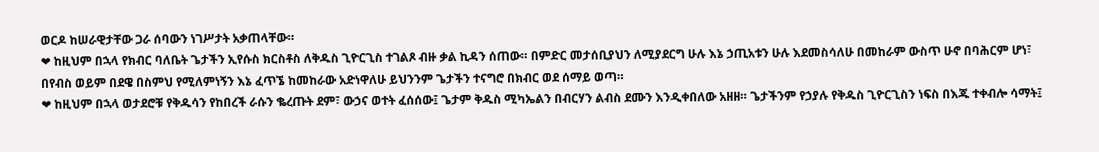ወርዶ ከሠራዊታቸው ጋራ ሰባውን ነገሥታት አቃጠላቸው።
❤ ከዚህም በኋላ የክብር ባለቤት ጌታችን ኢየሱስ ክርስቶስ ለቅዱስ ጊዮርጊስ ተገልጾ ብዙ ቃል ኪዳን ሰጠው። በምድር መታሰቢያህን ለሚያደርግ ሁሉ እኔ ኃጢአቱን ሁሉ እደመስሳለሁ በመከራም ውስጥ ሁኖ በባሕርም ሆነ፣ በየብስ ወይም በደዌ በስምህ የሚለምነኝን እኔ ፈጥኜ ከመከራው አድነዋለሁ ይህንንም ጌታችን ተናግሮ በክብር ወደ ሰማይ ወጣ።
❤ ከዚህም በኋላ ወታደሮቹ የቅዱሳን የከበረች ራሱን ቈረጡት ደም፣ ውኃና ወተት ፈሰሰው፤ ጌታም ቅዱስ ሚካኤልን በብርሃን ልብስ ደሙን እንዲቀበለው አዘዘ። ጌታችንም የኃያሉ የቅዱስ ጊዮርጊስን ነፍስ በእጁ ተቀብሎ ሳማት፤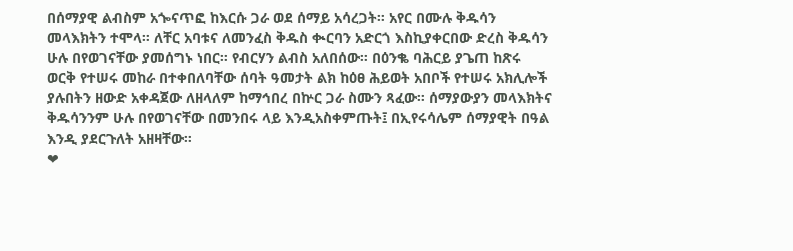በሰማያዊ ልብስም አጐናጥፎ ከእርሱ ጋራ ወደ ሰማይ አሳረጋት። አየር በሙሉ ቅዱሳን መላእክትን ተሞላ። ለቸር አባቱና ለመንፈስ ቅዱስ ቊርባን አድርጎ እስኪያቀርበው ድረስ ቅዱሳን ሁሉ በየወገናቸው ያመሰግኑ ነበር። የብርሃን ልብስ አለበሰው። በዕንቈ ባሕርይ ያጌጠ ከጽሩ ወርቅ የተሠሩ መከራ በተቀበለባቸው ሰባት ዓመታት ልክ ከዕፀ ሕይወት አበቦች የተሠሩ አክሊሎች ያሉበትን ዘውድ አቀዳጀው ለዘላለም ከማኅበረ በኵር ጋራ ስሙን ጻፈው። ሰማያውያን መላእክትና ቅዱሳንንም ሁሉ በየወገናቸው በመንበሩ ላይ እንዲአስቀምጡት፤ በኢየሩሳሌም ሰማያዊት በዓል እንዲ ያደርጉለት አዘዛቸው።
❤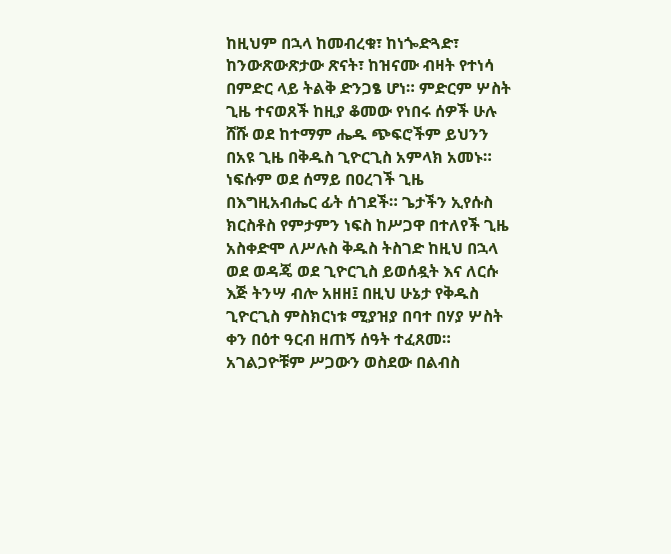ከዚህም በኋላ ከመብረቁ፣ ከነጐድጓድ፣ ከንውጽውጽታው ጽናት፣ ከዝናሙ ብዛት የተነሳ በምድር ላይ ትልቅ ድንጋፄ ሆነ። ምድርም ሦስት ጊዜ ተናወጸች ከዚያ ቆመው የነበሩ ሰዎች ሁሉ ሸሹ ወደ ከተማም ሔዱ ጭፍሮችም ይህንን በአዩ ጊዜ በቅዱስ ጊዮርጊስ አምላክ አመኑ። ነፍሱም ወደ ሰማይ በዐረገች ጊዜ በእግዚአብሔር ፊት ሰገደች። ጌታችን ኢየሱስ ክርስቶስ የምታምን ነፍስ ከሥጋዋ በተለየች ጊዜ አስቀድሞ ለሥሉስ ቅዱስ ትስገድ ከዚህ በኋላ ወደ ወዳጄ ወደ ጊዮርጊስ ይወሰዷት እና ለርሱ እጅ ትንሣ ብሎ አዘዘ፤ በዚህ ሁኔታ የቅዱስ ጊዮርጊስ ምስክርነቱ ሚያዝያ በባተ በሃያ ሦስት ቀን በዕተ ዓርብ ዘጠኝ ሰዓት ተፈጸመ። አገልጋዮቹም ሥጋውን ወስደው በልብስ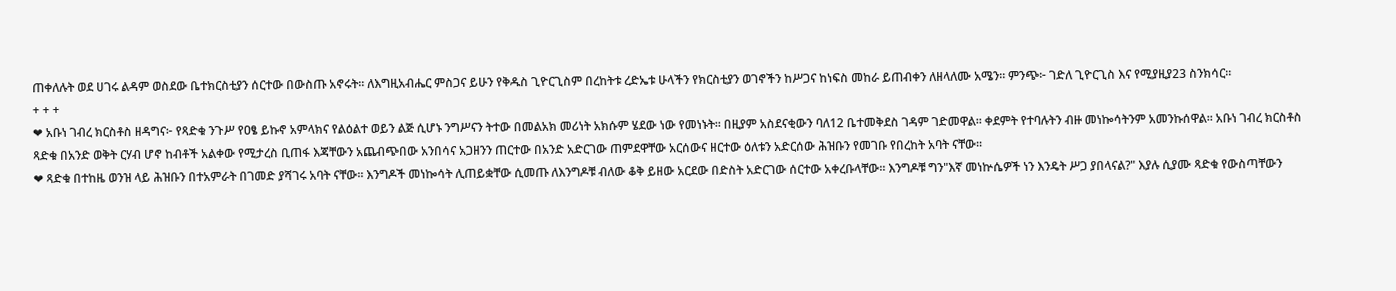ጠቀለሉት ወደ ሀገሩ ልዳም ወስደው ቤተክርስቲያን ሰርተው በውስጡ አኖሩት፡፡ ለእግዚአብሔር ምስጋና ይሁን የቅዱስ ጊዮርጊስም በረከትቱ ረድኤቱ ሁላችን የክርስቲያን ወገኖችን ከሥጋና ከነፍስ መከራ ይጠብቀን ለዘላለሙ አሜን። ምንጭ፦ ገድለ ጊዮርጊስ እና የሚያዚያ23 ስንክሳር።
+ + +
❤ አቡነ ገብረ ክርስቶስ ዘዳግና፦ የጻድቁ ንጉሥ የዐፄ ይኩኖ አምላክና የልዕልተ ወይን ልጅ ሲሆኑ ንግሥናን ትተው በመልአክ መሪነት አክሱም ሄደው ነው የመነኑት፡፡ በዚያም አስደናቂውን ባለ12 ቤተመቅደስ ገዳም ገድመዋል፡፡ ቀደምት የተባሉትን ብዙ መነኰሳትንም አመንኩሰዋል፡፡ አቡነ ገብረ ክርስቶስ ጻድቁ በአንድ ወቅት ርሃብ ሆኖ ከብቶች አልቀው የሚታረስ ቢጠፋ እጃቸውን አጨብጭበው አንበሳና አጋዘንን ጠርተው በአንድ አድርገው ጠምደዋቸው አርሰውና ዘርተው ዕለቱን አድርሰው ሕዝቡን የመገቡ የበረከት አባት ናቸው፡፡
❤ ጻድቁ በተከዜ ወንዝ ላይ ሕዝቡን በተአምራት በገመድ ያሻገሩ አባት ናቸው፡፡ እንግዶች መነኰሳት ሊጠይቋቸው ሲመጡ ለእንግዶቹ ብለው ቆቅ ይዘው አርደው በድስት አድርገው ሰርተው አቀረቡላቸው፡፡ እንግዶቹ ግን"እኛ መነኵሴዎች ነን እንዴት ሥጋ ያበላናል?" እያሉ ሲያሙ ጻድቁ የውስጣቸውን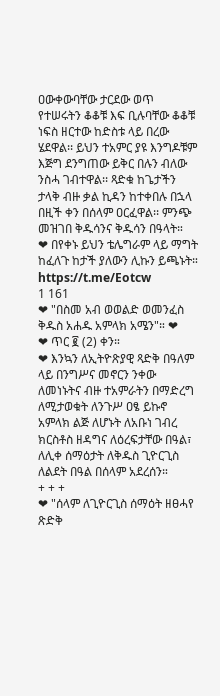ዐውቀውባቸው ታርደው ወጥ የተሠሩትን ቆቆቹ እፍ ቢሉባቸው ቆቆቹ ነፍስ ዘርተው ከድስቱ ላይ በረው ሄደዋል፡፡ ይህን ተአምር ያዩ እንግዶቹም እጅግ ደንግጠው ይቅር በሉን ብለው ንስሓ ገብተዋል፡፡ ጻድቁ ከጌታችን ታላቅ ብዙ ቃል ኪዳን ከተቀበሉ በኋላ በዚች ቀን በሰላም ዐርፈዋል፡፡ ምንጭ መዝገበ ቅዱሳንና ቅዱሳን በዓላት።
❤ በየቀኑ ይህን ቴሌግራም ላይ ማግት ከፈለጉ ከታች ያለውን ሊኩን ይጫኑት።
https://t.me/Eotcw
1 161
❤ "በስመ አብ ወወልድ ወመንፈስ ቅዱስ አሐዱ አምላክ አሜን"። ❤
❤ ጥር ፪ (2) ቀን።
❤ እንኳን ለኢትዮጽያዊ ጻድቅ በዓለም ላይ በንግሥና መኖርን ንቀው ለመነኑትና ብዙ ተአምራትን በማድረግ ለሚታወቁት ለንጉሥ ዐፄ ይኩኖ አምላክ ልጅ ለሆኑት ለአቡነ ገብረ ክርስቶስ ዘዳግና ለዕረፍታቸው በዓል፣ ለሊቀ ሰማዕታት ለቅዱስ ጊዮርጊስ ለልደት በዓል በሰላም አደረሰን።
+ + +
❤ "ሰላም ለጊዮርጊስ ሰማዕት ዘፀሓየ ጽድቅ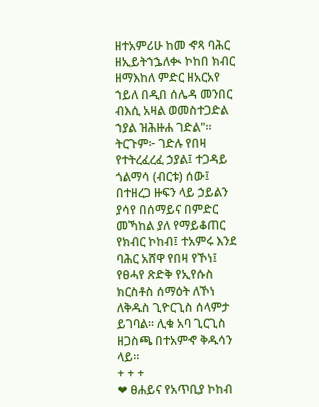ዘተአምሪሁ ከመ ኆጻ ባሕር ዘኢይትኀኌለቊ ኮከበ ክብር ዘማእከለ ምድር ዘአርአየ ኀይለ በዲበ ሰሌዳ መንበር ብእሲ አዛል ወመስተጋድል ኀያል ዝሕዙሐ ገድል"። ትርጉም፦ ገድሉ የበዛ የተትረፈረፈ ኃያል፤ ተጋዳይ ጎልማሳ (ብርቱ) ሰው፤ በተዘረጋ ዙፍን ላይ ኃይልን ያሳየ በሰማይና በምድር መኻከል ያለ የማይቆጠር የክብር ኮከብ፤ ተአምሩ እንደ ባሕር አሸዋ የበዛ የኾነ፤ የፀሓየ ጽድቅ የኢየሱስ ክርስቶስ ሰማዕት ለኾነ ለቅዱስ ጊዮርጊስ ሰላምታ ይገባል። ሊቁ አባ ጊርጊስ ዘጋስጫ በተአምኆ ቅዱሳን ላይ።
+ + +
❤ ፀሐይና የአጥቢያ ኮከብ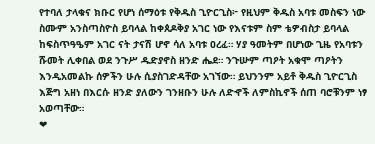የተባለ ታላቁና ክቡር የሆነ ሰማዕቱ የቅዱስ ጊዮርጊስ፦ የዚህም ቅዱስ አባቱ መስፍን ነው ስሙም አንስጣስዮስ ይባላል ከቀጰዶቅያ አገር ነው የእናቱም ስም ቴዎብስታ ይባላል ከፍስጥዓዔም አገር ናት ታናሽ ሆኖ ሳለ አባቱ ዐረፈ። ሃያ ዓመትም በሆነው ጊዜ የአባቱን ሹመት ሊቀበል ወደ ንጉሥ ዱድያኖስ ዘንድ ሔደ። ንጉሡም ጣዖት አቁሞ ጣዖትን እንዲአመልኩ ሰዎችን ሁሉ ሲያስገድዳቸው አገኘው። ይህንንም አይቶ ቅዱስ ጊዮርጊስ እጅግ አዘነ በእርሱ ዘንድ ያለውን ገንዘቡን ሁሉ ለድኆች ለምስኪኖች ሰጠ ባሮቹንም ነፃ አወጣቸው።
❤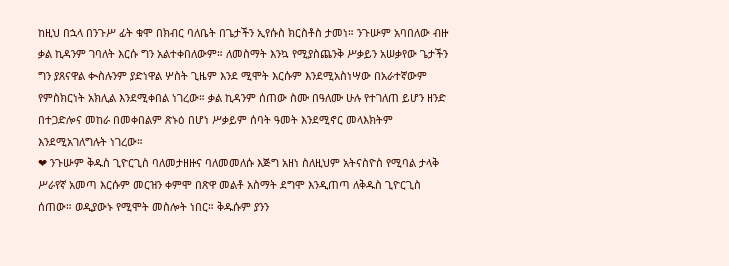ከዚህ በኋላ በንጉሥ ፊት ቁሞ በክብር ባለቤት በጌታችን ኢየሱስ ክርስቶስ ታመነ። ንጉሡም አባበለው ብዙ ቃል ኪዳንም ገባለት እርሱ ግን አልተቀበለውም። ለመስማት እንኳ የሚያስጨንቅ ሥቃይን አሠቃየው ጌታችን ግን ያጸናዋል ቊስሉንም ያድነዋል ሦስት ጊዜም እንደ ሚሞት እርሱም እንደሚአስነሣው በአራተኛውም የምስክርነት አክሊል እንደሚቀበል ነገረው። ቃል ኪዳንም ሰጠው ስሙ በዓለሙ ሁሉ የተገለጠ ይሆን ዘንድ በተጋድሎና መከራ በመቀበልም ጽኑዕ በሆነ ሥቃይም ሰባት ዓመት እንደሚኖር መላእክትም እንደሚአገለግሉት ነገረው።
❤ ንጉሡም ቅዱስ ጊዮርጊስ ባለመታዘዙና ባለመመለሱ እጅግ አዘነ ስለዚህም አትናስዮስ የሚባል ታላቅ ሥራየኛ አመጣ እርሱም መርዝን ቀምሞ በጽዋ መልቶ አስማት ደግሞ እንዲጠጣ ለቅዱስ ጊዮርጊስ ሰጠው። ወዲያውኑ የሚሞት መስሎት ነበር። ቅዱሱም ያንን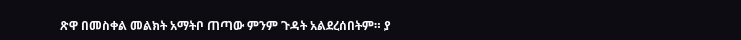ጽዋ በመስቀል መልክት አማትቦ ጠጣው ምንም ጉዳት አልደረሰበትም። ያ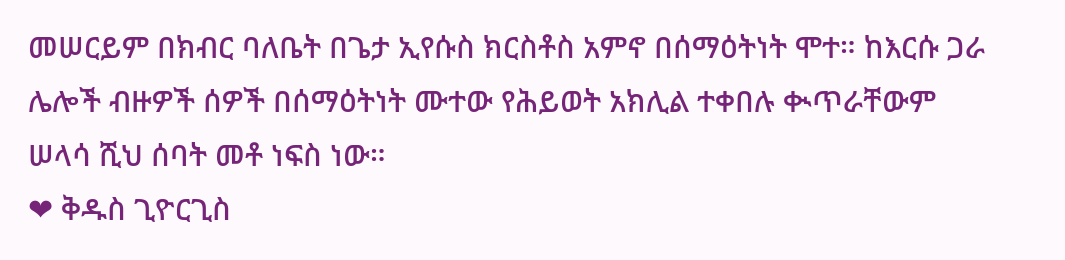መሠርይም በክብር ባለቤት በጌታ ኢየሱስ ክርስቶስ አምኖ በሰማዕትነት ሞተ። ከእርሱ ጋራ ሌሎች ብዙዎች ሰዎች በሰማዕትነት ሙተው የሕይወት አክሊል ተቀበሉ ቊጥራቸውም ሠላሳ ሺህ ሰባት መቶ ነፍስ ነው።
❤ ቅዱስ ጊዮርጊስ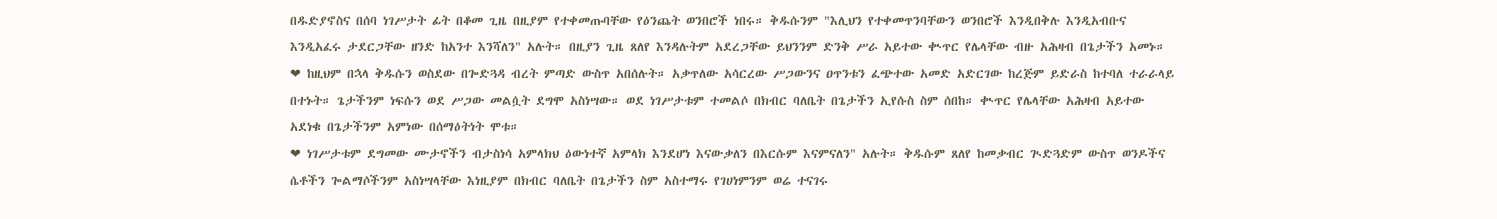በዱድያኖስና በሰባ ነገሥታት ፊት በቆመ ጊዜ በዚያም የተቀመጡባቸው የዕንጨት ወንበሮች ነበሩ። ቅዱሱንም "እሊህን የተቀመጥንባቸውን ወንበሮች እንዲበቅሉ እንዲአብቡና እንዲአፈሩ ታደርጋቸው ዘንድ ከአንተ እንሻለን" አሉት። በዚያን ጊዜ ጸለየ እንዳሉትም አደረጋቸው ይህንንም ድንቅ ሥራ አይተው ቊጥር የሌላቸው ብዙ አሕዛብ በጌታችን አመኑ።
❤ ከዚህም በኋላ ቅዱሱን ወስደው በጐድጓዳ ብረት ምጣድ ውስጥ አበሰሉት። አቃጥለው አሳርረው ሥጋውንና ዐጥንቱን ፈጭተው አመድ አድርገው ከረጅም ይድራስ ከተባለ ተራራላይ በተኑት። ጌታችንም ነፍሱን ወደ ሥጋው መልሷት ደግሞ አስነሣው። ወደ ነገሥታቱም ተመልሶ በክብር ባለቤት በጌታችን ኢየሱስ ስም ሰበከ። ቊጥር የሌላቸው አሕዛብ አይተው አደነቁ በጌታችንም አምነው በሰማዕትነት ሞቱ።
❤ ነገሥታቱም ደግመው ሙታኖችን ብታስነሳ አምላክህ ዕውነተኛ አምላክ እንደሆነ እናውቃለን በእርሱም እናምናለን" አሉት። ቅዱሱም ጸለየ ከመቃብር ጒድጓድም ውስጥ ወንዶችና ሴቶችን ጐልማሶችንም አስነሣላቸው እነዚያም በክብር ባለቤት በጌታችን ስም አስተማሩ የገሀነምንም ወሬ ተናገሩ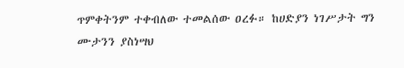ጥምቀትንም ተቀብለው ተመልሰው ዐረፉ። ከሀድያን ነገሥታት ግን ሙታንን ያስነሣህ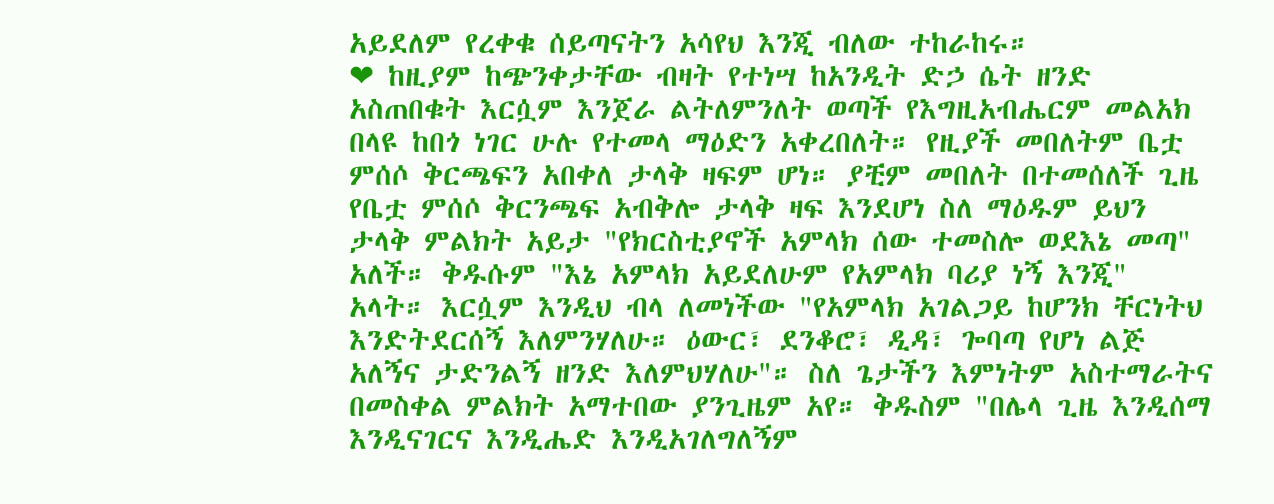አይደለም የረቀቁ ሰይጣናትን አሳየህ እንጂ ብለው ተከራከሩ።
❤ ከዚያም ከጭንቀታቸው ብዛት የተነሣ ከአንዲት ድኃ ሴት ዘንድ አስጠበቁት እርሷም እንጀራ ልትለምንለት ወጣች የእግዚአብሔርም መልአክ በላዩ ከበጎ ነገር ሁሉ የተመላ ማዕድን አቀረበለት። የዚያች መበለትም ቤቷ ምሰሶ ቅርጫፍን አበቀለ ታላቅ ዛፍም ሆነ። ያቺም መበለት በተመሰለች ጊዜ የቤቷ ምሰሶ ቅርንጫፍ አብቅሎ ታላቅ ዛፍ እንደሆነ ስለ ማዕዱም ይህን ታላቅ ምልክት አይታ "የክርስቲያኖች አምላክ ሰው ተመስሎ ወደእኔ መጣ" አለች። ቅዱሱም "እኔ አምላክ አይደለሁም የአምላክ ባሪያ ነኝ እንጂ" አላት። እርሷም እንዲህ ብላ ለመነችው "የአምላክ አገልጋይ ከሆንክ ቸርነትህ እንድትደርሰኝ እለምንሃለሁ። ዕውር፣ ደንቆሮ፣ ዲዳ፣ ጐባጣ የሆነ ልጅ አለኝና ታድንልኝ ዘንድ እለምህሃለሁ"። ስለ ጌታችን እምነትም አስተማራትና በመስቀል ምልክት አማተበው ያንጊዜም አየ። ቅዱስም "በሌላ ጊዜ እንዲሰማ እንዲናገርና እንዲሔድ እንዲአገለግለኝም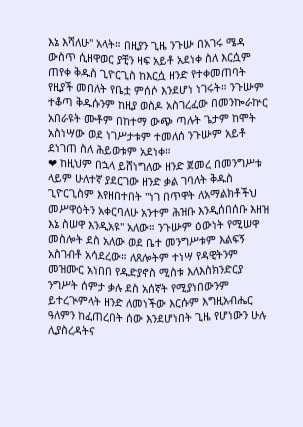እኔ እሻለሁ" አላት። በዚያን ጊዜ ንጉሡ በአገሩ ሜዳ ውስጥ ሲዘዋወር ያቺን ዛፍ አይቶ አደነቀ ስለ እርሷም ጠየቀ ቅዱስ ጊዮርጊስ ከእርሷ ዘንድ የተቀመጠባት የዚያች መበለት የቤቷ ምሰሶ እንደሆነ ነገሩት። ንጉሡም ተቆጣ ቅዱሱንም ከዚያ ወስዶ አስገረፈው በመንኰራኵር አበራዩት ሙቶም በከተማ ውጭ ጣሉት ጌታም ከሞት አስነሣው ወደ ነገሥታቱም ተመለሰ ንጉሡም አይቶ ደነገጠ ስለ ሕይወቱም አደነቀ።
❤ ከዚህም በኋላ ይሸነግለው ዘንድ ጀመረ በመንግሥቱ ላይም ሁለተኛ ያደርገው ዘንድ ቃል ገባለት ቅዱስ ጊዮርጊስም እየዘበተበት "ነገ በጥዋት ለአማልክቶችህ መሥዋዕትን አቀርባለሁ አንተም ሕዝቡ እንዲሰበሰቡ እዘዝ እኔ ስሠዋ እንዲአዩ" አለው። ንጉሡም ዕውነት የሚሠዋ መስሎት ደስ አለው ወደ ቤተ መንግሥቱም እልፍኝ አስገብቶ አሳደረው። ለጸሎትም ተነሣ የዳዊትንም መዝሙር አነበበ የዱድያኖስ ሚስቱ እለእስክንድርያ ንግሥት ሰምታ ቃሉ ደስ አሰኛት የሚያነበውንም ይተረጒምላት ዘንድ ለመነችው እርሱም እግዚአብሔር ዓለምን ከፈጠረበት ሰው እንደሆነበት ጊዜ የሆነውን ሁሉ ሊያስረዳትና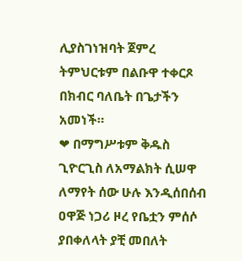ሊያስገነዝባት ጀምረ ትምህርቱም በልቡዋ ተቀርጾ በክብር ባለቤት በጌታችን አመነች።
❤ በማግሥቱም ቅዱስ ጊዮርጊስ ለአማልክት ሲሠዋ ለማየት ሰው ሁሉ እንዲሰበሰብ ዐዋጅ ነጋሪ ዞረ የቤቷን ምሰሶ ያበቀለላት ያቺ መበለት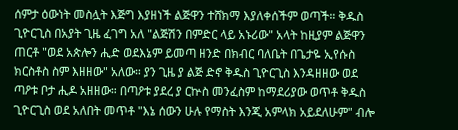ሰምታ ዕውነት መስሏት እጅግ እያዘነች ልጅዋን ተሸክማ እያለቀሰችም ወጣች። ቅዱስ ጊዮርጊስ በአያት ጊዜ ፈገግ አለ "ልጅሽን በምድር ላይ አኑሪው" አላት ከዚያም ልጅዋን ጠርቶ "ወደ አጵሎን ሒድ ወደእኔም ይመጣ ዘንድ በክብር ባለቤት በጌታዬ ኢየሱስ ክርስቶስ ስም እዘዘው" አለው። ያን ጊዜ ያ ልጅ ድኖ ቅዱስ ጊዮርጊስ እንዳዘዘው ወደ ጣዖቱ ቦታ ሒዶ አዘዘው። በጣዖቱ ያደረ ያ ርኵስ መንፈስም ከማደሪያው ወጥቶ ቅዱስ ጊዮርጊስ ወደ አለበት መጥቶ "እኔ ሰውን ሁሉ የማስት እንጂ አምላክ አይደለሁም" ብሎ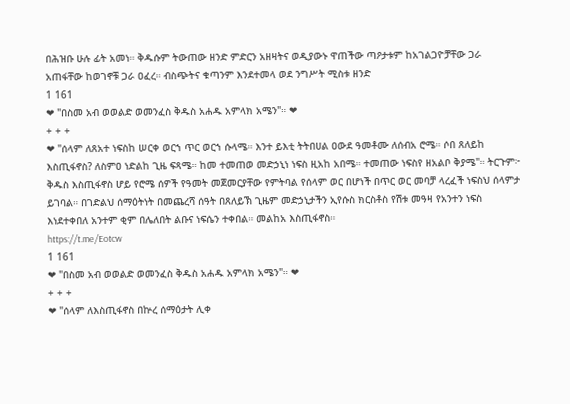በሕዝቡ ሁሉ ፊት አመነ። ቅዱሱም ትውጠው ዘንድ ምድርን አዘዛትና ወዲያውኑ ዋጠችው ጣዖታቱም ከአገልጋዮቻቸው ጋራ አጠፋቸው ከወገኖቹ ጋራ ዐፈረ። ብስጭትና ቁጣንም እንደተመላ ወደ ንግሥት ሚስቱ ዘንድ
1 161
❤ "በስመ አብ ወወልድ ወመንፈስ ቅዱስ አሐዱ አምላክ አሜን"። ❤
+ + +
❤ "ሰላም ለጸአተ ነፍስከ ሠርቀ ወርኀ ጥር ወርኀ ሱላሜ። እንተ ይእቲ ትትበሀል ዐውደ ዓመቶሙ ለሰብአ ሮሜ። ሶበ ጸለይከ እስጢፋኖስ? ለስምዐ ነድልከ ጊዜ ፍጻሜ። ከመ ተመጠወ መድኃኒነ ነፍስ ዚአከ አበሜ። ተመጠው ነፍስየ ዘአልቦ ቅያሜ"። ትርጉም፦ ቅዱስ እስጢፋኖስ ሆይ የሮሜ ሰዎች የዓመት መጀመርያቸው የምትባል የሰላም ወር በሆነች በጥር ወር መባቻ ላረፈች ነፍስህ ሰላምታ ይገባል። በገድልህ ሰማዕትነት በመጨረሻ ሰዓት በጸለይኽ ጊዜም መድኃኒታችን ኢየሱስ ክርስቶስ የሽቱ መዓዛ የአንተን ነፍስ እነደተቀበለ አንተም ቂም በሌለበት ልቡና ነፍሴን ተቀበል። መልከአ እስጢፋኖስ።
https://t.me/Eotcw
1 161
❤ "በስመ አብ ወወልድ ወመንፈስ ቅዱስ አሐዱ አምላክ አሜን"። ❤
+ + +
❤ "ሰላም ለእስጢፋኖስ በኵረ ሰማዕታት ሊቀ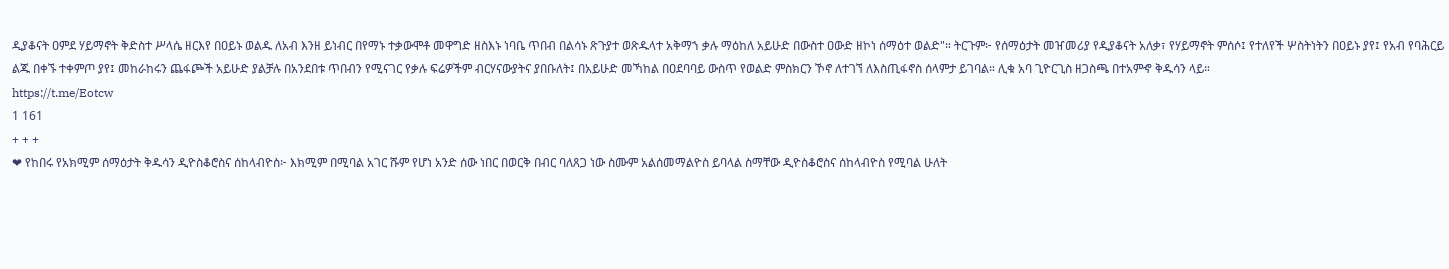ዲያቆናት ዐምደ ሃይማኖት ቅድስተ ሥላሴ ዘርእየ በዐይኑ ወልዱ ለአብ እንዘ ይነብር በየማኑ ተቃውሞቶ መዋግድ ዘስእኑ ነባቤ ጥበብ በልሳኑ ጽጉያተ ወጽዱላተ አቅማኀ ቃሉ ማዕከለ አይሁድ በውስተ ዐውድ ዘኮነ ሰማዕተ ወልድ"። ትርጉም፦ የሰማዕታት መዠመሪያ የዲያቆናት አለቃ፣ የሃይማኖት ምሰሶ፤ የተለየች ሦስትነትን በዐይኑ ያየ፤ የአብ የባሕርይ ልጁ በቀኙ ተቀምጦ ያየ፤ መከራከሩን ጨፋጮች አይሁድ ያልቻሉ በአንደበቱ ጥበብን የሚናገር የቃሉ ፍሬዎችም ብርሃናውያትና ያበቡለት፤ በአይሁድ መኻከል በዐደባባይ ውስጥ የወልድ ምስክርን ኾኖ ለተገኘ ለእስጢፋኖስ ሰላምታ ይገባል። ሊቁ አባ ጊዮርጊስ ዘጋስጫ በተአምኆ ቅዱሳን ላይ።
https://t.me/Eotcw
1 161
+ + +
❤ የከበሩ የአክሚም ሰማዕታት ቅዱሳን ዲዮስቆሮስና ሰከላብዮስ፦ እክሚም በሚባል አገር ሹም የሆነ አንድ ሰው ነበር በወርቅ በብር ባለጸጋ ነው ስሙም አልሰመማልዮስ ይባላል ስማቸው ዲዮስቆሮስና ሰከላብዮስ የሚባል ሁለት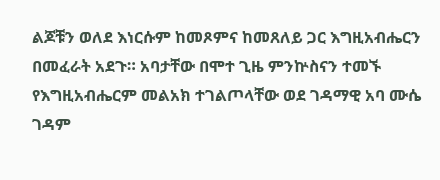ልጆቹን ወለደ እነርሱም ከመጾምና ከመጸለይ ጋር እግዚአብሔርን በመፈራት አደጉ። አባታቸው በሞተ ጊዜ ምንኵስናን ተመኙ የእግዚአብሔርም መልአክ ተገልጦላቸው ወደ ገዳማዊ አባ ሙሴ ገዳም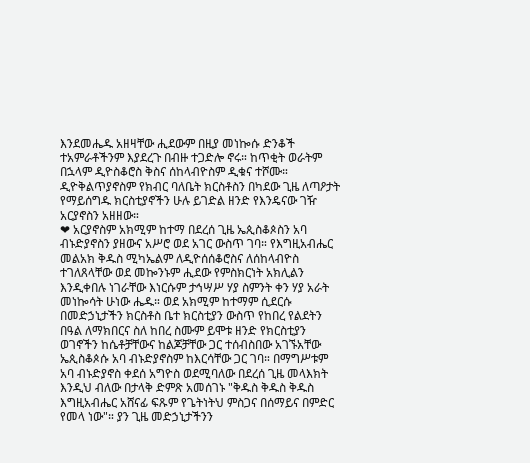እንደመሔዱ አዘዛቸው ሒደውም በዚያ መነኰሱ ድንቆች ተአምራቶችንም እያደረጉ በብዙ ተጋድሎ ኖሩ። ከጥቂት ወራትም በኋላም ዲዮስቆሮስ ቅስና ሰከላብዮስም ዲቁና ተሾሙ። ዲዮቅልጥያኖስም የክብር ባለቤት ክርስቶስን በካደው ጊዜ ለጣዖታት የማይሰግዱ ክርስቲያኖችን ሁሉ ይገድል ዘንድ የእንዴናው ገዥ አርያኖስን አዘዘው።
❤ አርያኖስም አክሚም ከተማ በደረሰ ጊዜ ኤጲስቆጶስን አባ ብኑድያኖስን ያዘውና አሥሮ ወደ አገር ውስጥ ገባ። የእግዚአብሔር መልአክ ቅዱስ ሚካኤልም ለዲዮሰሰቆሮስና ለሰከላብዮስ ተገለጸላቸው ወደ መኰንኑም ሒደው የምስክርነት አክሊልን እንዲቀበሉ ነገራቸው እነርሱም ታኅሣሥ ሃያ ስምንት ቀን ሃያ አራት መነኰሳት ሁነው ሔዱ። ወደ አክሚም ከተማም ሲደርሱ በመድኃኒታችን ክርስቶስ ቤተ ክርስቲያን ውስጥ የከበረ የልደትን በዓል ለማክበርና ስለ ከበረ ስሙም ይሞቱ ዘንድ የክርስቲያን ወገኖችን ከሴቶቻቸውና ከልጆቻቸው ጋር ተሰብስበው አገኙአቸው ኤጲስቆጶሱ አባ ብኑድያኖስም ከእርሳቸው ጋር ገባ። በማግሥቱም አባ ብኑድያኖስ ቀደሰ አግዮስ ወደሚባለው በደረሰ ጊዜ መላእክት እንዲህ ብለው በታላቅ ድምጽ አመሰገኑ "ቅዱስ ቅዱስ ቅዱስ እግዚአብሔር አሸናፊ ፍጹም የጌትነትህ ምስጋና በሰማይና በምድር የመላ ነው"። ያን ጊዜ መድኃኒታችንን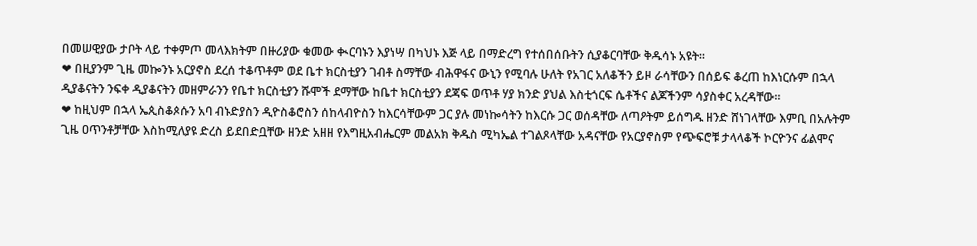በመሠዊያው ታቦት ላይ ተቀምጦ መላእክትም በዙሪያው ቁመው ቊርባኑን እያነሣ በካህኑ እጅ ላይ በማድረግ የተሰበሰቡትን ሲያቆርባቸው ቅዱሳኑ አዩት።
❤ በዚያንም ጊዜ መኰንኑ አርያኖስ ደረሰ ተቆጥቶም ወደ ቤተ ክርስቲያን ገብቶ ስማቸው ብሕዋፋና ውኒን የሚባሉ ሁለት የአገር አለቆችን ይዞ ራሳቸውን በሰይፍ ቆረጠ ከእነርሱም በኋላ ዲያቆናትን ንፍቀ ዲያቆናትን መዘምራንን የቤተ ክርስቲያን ሹሞች ደማቸው ከቤተ ክርስቲያን ደጃፍ ወጥቶ ሃያ ክንድ ያህል እስቲጎርፍ ሴቶችና ልጆችንም ሳያስቀር አረዳቸው።
❤ ከዚህም በኋላ ኤጲስቆጶሱን አባ ብኑድያስን ዲዮስቆሮስን ሰከላብዮስን ከእርሳቸውም ጋር ያሉ መነኰሳትን ከእርሱ ጋር ወሰዳቸው ለጣዖትም ይሰግዱ ዘንድ ሸነገላቸው እምቢ በአሉትም ጊዜ ዐጥንቶቻቸው እስከሚለያዩ ድረስ ይደበድቧቸው ዘንድ አዘዘ የእግዚአብሔርም መልአክ ቅዱስ ሚካኤል ተገልጾላቸው አዳናቸው የአርያኖስም የጭፍሮቹ ታላላቆች ኮርዮንና ፊልሞና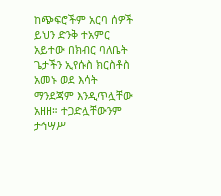ከጭፍሮችም አርባ ሰዎች ይህን ድንቅ ተአምር አይተው በክብር ባለቤት ጌታችን ኢየሱስ ክርስቶስ አመኑ ወደ እሳት ማንደጃም እንዲጥሏቸው አዘዘ። ተጋድሏቸውንም ታኅሣሥ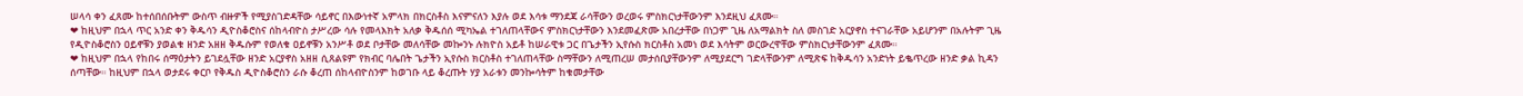ሠላሳ ቀን ፈጸሙ ከተሰበሰቡትም ውስጥ ብዙዎች የሚያስገድዳቸው ሳይኖር በእውነተኛ አምላክ በክርስቶስ እናምናለን እያሉ ወደ እሳቱ ማንደጃ ራሳቸውን ወረወሩ ምስክርነታቸውንም እንደዚህ ፈጸሙ።
❤ ከዚህም በኋላ ጥር አንድ ቀን ቅዱሳን ዲዮስቆሮስና ሰከላብዮስ ታሥረው ሳሉ የመላእክት አለቃ ቅዱሰሰ ሚካኤል ተገለጠላቸውና ምስክርነታቸውን እንደመፈጽሙ አበረታቸው በነጋም ጊዜ ለአማልክት ስለ መስገድ አርያኖስ ተናገራቸው አይሆንም በአሉትም ጊዜ የዲዮስቆሮስን ዐይኖቹን ያወልቁ ዘንድ አዘዘ ቅዱሱም የወለቁ ዐይኖቹን አንሥቶ ወደ ቦታቸው መለሳቸው መኰንኑ ሉክዮስ አይቶ ከሠራዊቱ ጋር በጌታችን ኢየሱስ ክርስቶስ አመነ ወደ እሳትም ወርውረዋቸው ምስክርነታቸውንም ፈጸሙ።
❤ ከዚህም በኋላ የከበሩ ሰማዕታትን ይገደሏቸው ዘንድ አርያኖስ አዘዘ ሲጸልዩም የክብር ባሌበት ጌታችን ኢየሱስ ክርስቶስ ተገለጠላቸው ስማቸውን ለሚጠረሠ መታሰቢያቸውንም ለሚያደርግ ገድላቸውንም ለሚጽፍ ከቅዱሳን አንድነት ይቈጥረው ዘንድ ቃል ኪዳን ሰጣቸው። ከዚህም በኋላ ወታደሩ ቀርቦ የቅዱስ ዲዮስቆሮስን ራሱ ቆረጠ ሰከላብዮስንም ከወገቡ ላይ ቆረጡት ሃያ አራቱን መንኰሳትም ከቁመታቸው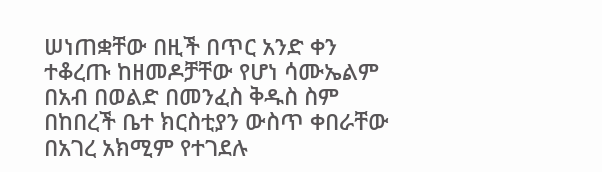ሠነጠቋቸው በዚች በጥር አንድ ቀን ተቆረጡ ከዘመዶቻቸው የሆነ ሳሙኤልም በአብ በወልድ በመንፈስ ቅዱስ ስም በከበረች ቤተ ክርስቲያን ውስጥ ቀበራቸው በአገረ አክሚም የተገደሉ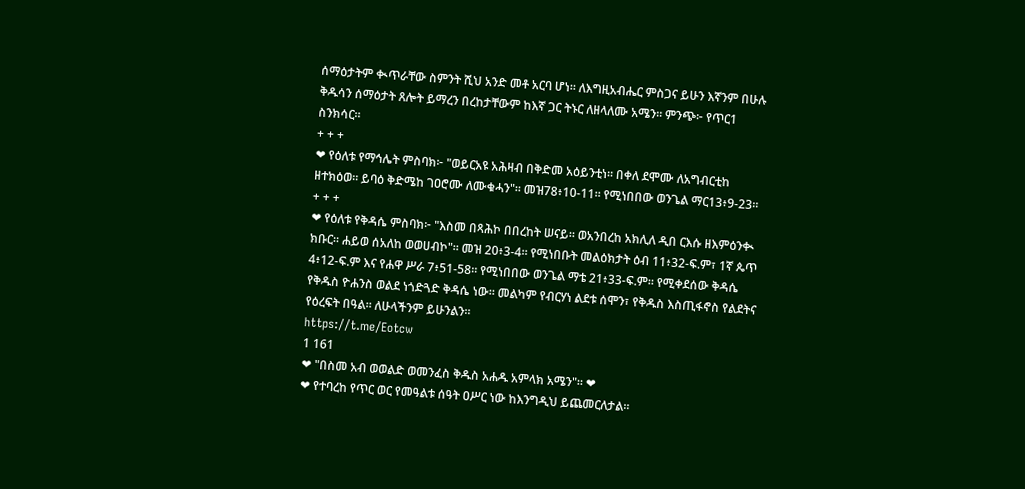ሰማዕታትም ቊጥራቸው ስምንት ሺህ አንድ መቶ አርባ ሆነ። ለእግዚአብሔር ምስጋና ይሁን እኛንም በሁሉ ቅዱሳን ሰማዕታት ጸሎት ይማረን በረከታቸውም ከእኛ ጋር ትኑር ለዘላለሙ አሜን። ምንጭ፦ የጥር1 ስንክሳር።
+ + +
❤ የዕለቱ የማኅሌት ምስባክ፦ "ወይርአዩ አሕዛብ በቅድመ አዕይንቲነ። በቀለ ደሞሙ ለአግብርቲከ ዘተክዕወ። ይባዕ ቅድሜከ ገዐሮሙ ለሙቁሓን"። መዝ78፥10-11። የሚነበበው ወንጌል ማር13፥9-23።
+ + +
❤ የዕለቱ የቅዳሴ ምስባክ፦ "እስመ በጻሕኮ በበረከት ሠናይ። ወአንበረከ አክሊለ ዲበ ርእሱ ዘእምዕንቊ ክቡር። ሐይወ ሰአለከ ወወሀብኮ"። መዝ 20፥3-4። የሚነበቡት መልዕክታት ዕብ 11፥32-ፍ.ም፣ 1ኛ ጴጥ 4፥12-ፍ.ም እና የሐዋ ሥራ 7፥51-58። የሚነበበው ወንጌል ማቴ 21፥33-ፍ.ም። የሚቀደሰው ቅዳሴ የቅዱስ ዮሐንስ ወልደ ነጎድጓድ ቅዳሴ ነው። መልካም የብርሃነ ልደቱ ሰሞን፣ የቅዱስ እስጢፋኖስ የልደትና የዕረፍት በዓል። ለሁላችንም ይሁንልን።
https://t.me/Eotcw
1 161
❤ "በስመ አብ ወወልድ ወመንፈስ ቅዱስ አሐዱ አምላክ አሜን"። ❤
❤ የተባረከ የጥር ወር የመዓልቱ ሰዓት ዐሥር ነው ከእንግዲህ ይጨመርለታል።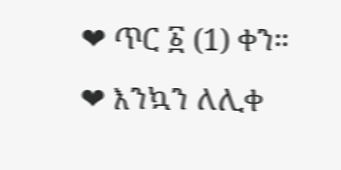❤ ጥር ፩ (1) ቀን።
❤ እንኳን ለሊቀ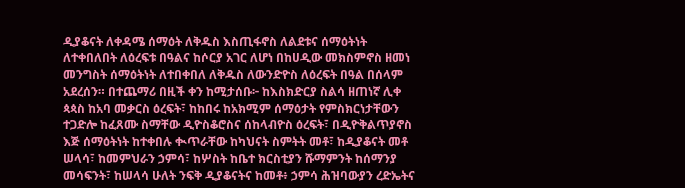ዲያቆናት ለቀዳሜ ሰማዕት ለቅዱስ እስጢፋኖስ ለልደቱና ሰማዕትነት ለተቀበለበት ለዕረፍቱ በዓልና ከሶርያ አገር ለሆነ በከሀዲው መክስምኖስ ዘመነ መንግስት ሰማዕትነት ለተበቀበለ ለቅዱስ ለውንድዮስ ለዕረፍት በዓል በሰላም አደረሰን። በተጨማሪ በዚች ቀን ከሚታሰቡ፦ ከእስክድርያ ስልሳ ዘጠነኛ ሊቀ ጳጳስ ከአባ መቃርስ ዕረፍት፣ ከከበሩ ከአክሚም ሰማዕታት የምስክርነታቸውን ተጋድሎ ከፈጸሙ ስማቸው ዲዮስቆሮስና ሰከላብዮስ ዕረፍት፣ በዲዮቅልጥያኖስ እጅ ሰማዕትነት ከተቀበሉ ቊጥራቸው ከካህናት ስምትት መቶ፣ ከዲያቆናት መቶ ሠላሳ፣ ከመምህራን ኃምሳ፣ ከሦስት ከቤተ ክርስቲያን ሹማምንት ከሰማንያ መሳፍንት፣ ከሠላሳ ሁለት ንፍቅ ዲያቆናትና ከመቶ፥ ኃምሳ ሕዝባውያን ረድኤትና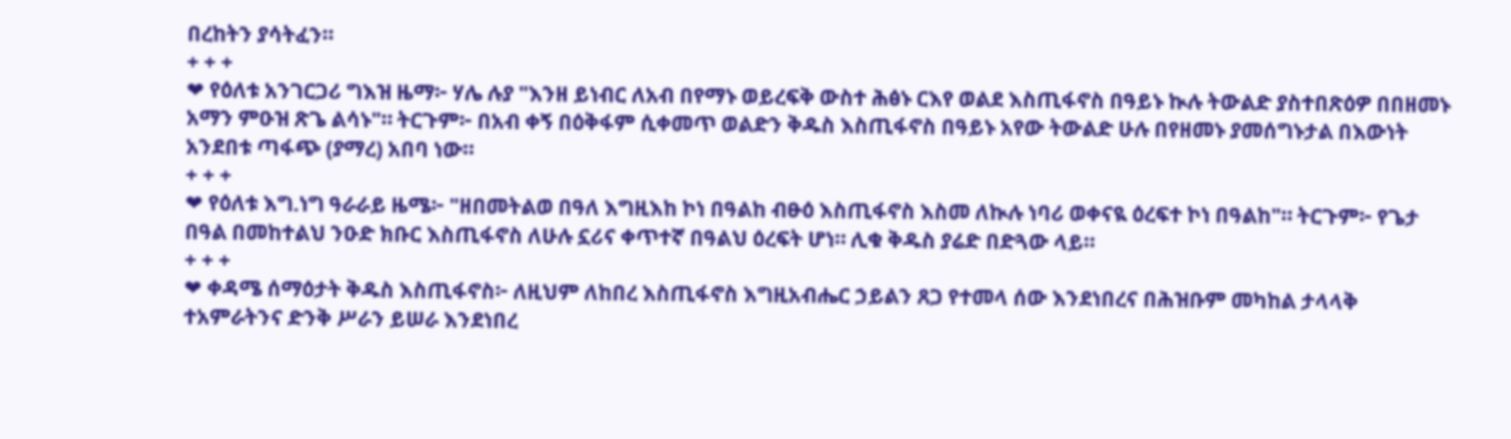በረከትን ያሳትፈን።
+ + +
❤ የዕለቱ አንገርጋሪ ግእዝ ዜማ፦ ሃሌ ሉያ "እንዘ ይነብር ለአብ በየማኑ ወይረፍቅ ውስተ ሕፅኑ ርእየ ወልደ እስጢፋኖስ በዓይኑ ኲሉ ትውልድ ያስተበጽዕዎ በበዘመኑ አማን ምዑዝ ጽጌ ልሳኑ"። ትርጉም፦ በአብ ቀኝ በዕቅፋም ሲቀመጥ ወልድን ቅዱስ እስጢፋኖስ በዓይኑ አየው ትውልድ ሁሉ በየዘመኑ ያመሰግኑታል በእውነት አንደበቱ ጣፋጭ (ያማረ) አበባ ነው።
+ + +
❤ የዕለቱ እግ.ነግ ዓራራይ ዜሜ፦ "ዘበመትልወ በዓለ እግዚእከ ኮነ በዓልከ ብፁዕ እስጢፋኖስ እስመ ለኲሉ ነባሪ ወቀናዪ ዕረፍተ ኮነ በዓልከ"። ትርጉም፦ የጌታ በዓል በመከተልህ ንዑድ ክቡር እስጢፋኖስ ለሁሉ ኗሪና ቀጥተኛ በዓልህ ዕረፍት ሆነ። ሊቁ ቅዱስ ያሬድ በድጓው ላይ።
+ + +
❤ ቀዳሜ ሰማዕታት ቅዱስ እስጢፋኖስ፦ ለዚህም ለከበረ እስጢፋኖስ እግዚአብሔር ኃይልን ጸጋ የተመላ ሰው እንደነበረና በሕዝቡም መካከል ታላላቅ ተአምራትንና ድንቅ ሥራን ይሠራ እንደነበረ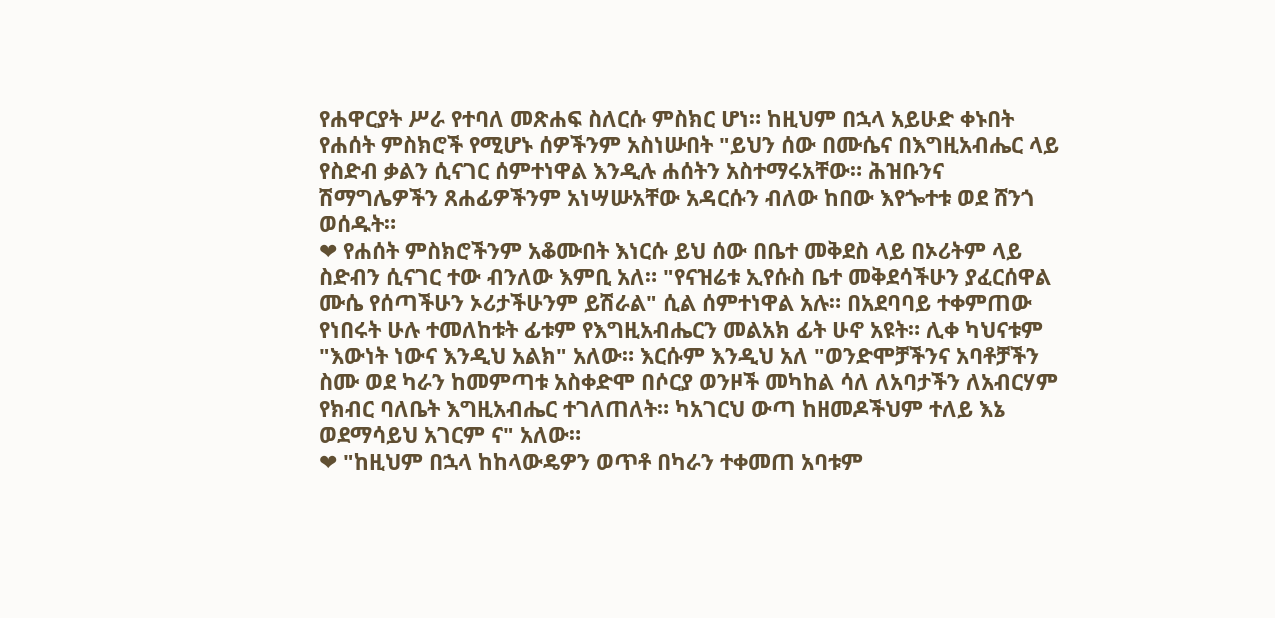የሐዋርያት ሥራ የተባለ መጽሐፍ ስለርሱ ምስክር ሆነ። ከዚህም በኋላ አይሁድ ቀኑበት የሐሰት ምስክሮች የሚሆኑ ሰዎችንም አስነሡበት "ይህን ሰው በሙሴና በእግዚአብሔር ላይ የስድብ ቃልን ሲናገር ሰምተነዋል እንዲሉ ሐሰትን አስተማሩአቸው። ሕዝቡንና ሽማግሌዎችን ጸሐፊዎችንም አነሣሡአቸው አዳርሱን ብለው ከበው እየጐተቱ ወደ ሸንጎ ወሰዱት።
❤ የሐሰት ምስክሮችንም አቆሙበት እነርሱ ይህ ሰው በቤተ መቅደስ ላይ በኦሪትም ላይ ስድብን ሲናገር ተው ብንለው እምቢ አለ። "የናዝሬቱ ኢየሱስ ቤተ መቅደሳችሁን ያፈርሰዋል ሙሴ የሰጣችሁን ኦሪታችሁንም ይሽራል" ሲል ሰምተነዋል አሉ። በአደባባይ ተቀምጠው የነበሩት ሁሉ ተመለከቱት ፊቱም የእግዚአብሔርን መልአክ ፊት ሁኖ አዩት። ሊቀ ካህናቱም "እውነት ነውና እንዲህ አልክ" አለው። እርሱም እንዲህ አለ "ወንድሞቻችንና አባቶቻችን ስሙ ወደ ካራን ከመምጣቱ አስቀድሞ በሶርያ ወንዞች መካከል ሳለ ለአባታችን ለአብርሃም የክብር ባለቤት እግዚአብሔር ተገለጠለት። ካአገርህ ውጣ ከዘመዶችህም ተለይ እኔ ወደማሳይህ አገርም ና" አለው።
❤ "ከዚህም በኋላ ከከላውዴዎን ወጥቶ በካራን ተቀመጠ አባቱም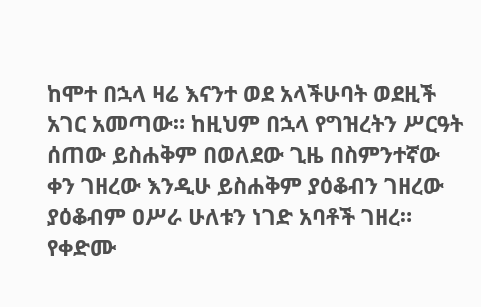ከሞተ በኋላ ዛሬ እናንተ ወደ አላችሁባት ወደዚች አገር አመጣው። ከዚህም በኋላ የግዝረትን ሥርዓት ሰጠው ይስሐቅም በወለደው ጊዜ በስምንተኛው ቀን ገዘረው እንዲሁ ይስሐቅም ያዕቆብን ገዘረው ያዕቆብም ዐሥራ ሁለቱን ነገድ አባቶች ገዘረ። የቀድሙ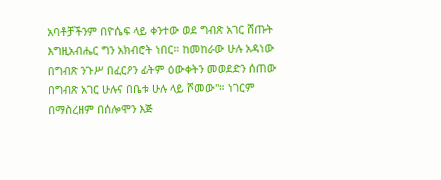አባቶቻችንም በዮሴፍ ላይ ቀንተው ወደ ግብጽ አገር ሸጡት እግዚአብሔር ግን አክብሮት ነበር። ከመከራው ሁሉ አዳነው በግብጽ ንጉሥ በፈርዖን ፊትም ዕውቀትን መወደድን ሰጠው በግብጽ አገር ሁሉና በቤቱ ሁሉ ላይ ሾመው"። ነገርም በማስረዘም በሰሎሞን እጅ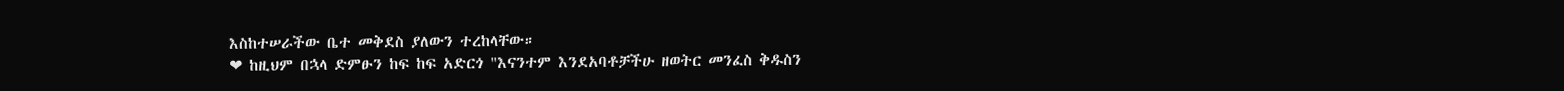እስከተሠራችው ቤተ መቅደስ ያለውን ተረከላቸው።
❤ ከዚህም በኋላ ድምፁን ከፍ ከፍ አድርጎ "እናንተም እንደአባቶቻችሁ ዘወትር መንፈስ ቅዱስን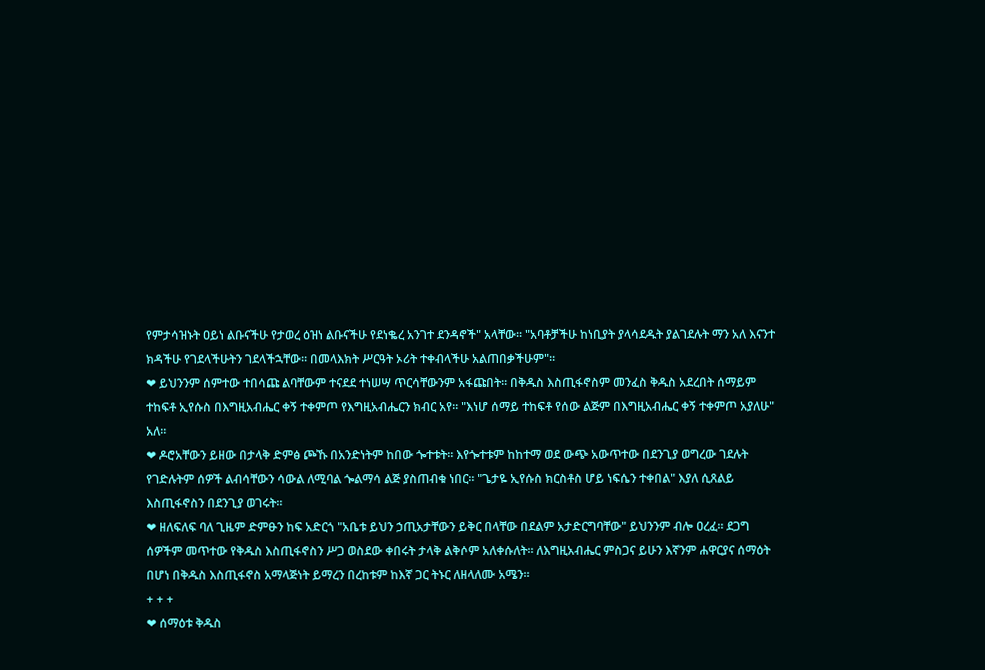የምታሳዝኑት ዐይነ ልቡናችሁ የታወረ ዕዝነ ልቡናችሁ የደነቈረ አንገተ ደንዳኖች" አላቸው። "አባቶቻችሁ ከነቢያት ያላሳደዱት ያልገደሉት ማን አለ እናንተ ክዳችሁ የገደላችሁትን ገደላችኋቸው። በመላእክት ሥርዓት ኦሪት ተቀብላችሁ አልጠበቃችሁም"።
❤ ይህንንም ሰምተው ተበሳጩ ልባቸውም ተናደደ ተነሠሣ ጥርሳቸውንም አፋጩበት። በቅዱስ እስጢፋኖስም መንፈስ ቅዱስ አደረበት ሰማይም ተከፍቶ ኢየሱስ በእግዚአብሔር ቀኝ ተቀምጦ የእግዚአብሔርን ክብር አየ። "እነሆ ሰማይ ተከፍቶ የሰው ልጅም በእግዚአብሔር ቀኝ ተቀምጦ አያለሁ" አለ።
❤ ዶሮአቸውን ይዘው በታላቅ ድምፅ ጮኹ በአንድነትም ከበው ጐተቱት። እየጐተቱም ከከተማ ወደ ውጭ አውጥተው በደንጊያ ወግረው ገደሉት የገድሉትም ሰዎች ልብሳቸውን ሳውል ለሚባል ጐልማሳ ልጅ ያስጠብቁ ነበር። "ጌታዬ ኢየሱስ ክርስቶስ ሆይ ነፍሴን ተቀበል" እያለ ሲጸልይ እስጢፋኖስን በደንጊያ ወገሩት።
❤ ዘለፍለፍ ባለ ጊዜም ድምፁን ከፍ አድርጎ "አቤቱ ይህን ኃጢአታቸውን ይቅር በላቸው በደልም አታድርግባቸው" ይህንንም ብሎ ዐረፈ። ደጋግ ሰዎችም መጥተው የቅዱስ እስጢፋኖስን ሥጋ ወስደው ቀበሩት ታላቅ ልቅሶም አለቀሱለት። ለእግዚአብሔር ምስጋና ይሁን እኛንም ሐዋርያና ሰማዕት በሆነ በቅዱስ እስጢፋኖስ አማላጅነት ይማረን በረከቱም ከእኛ ጋር ትኑር ለዘላለሙ አሜን።
+ + +
❤ ሰማዕቱ ቅዱስ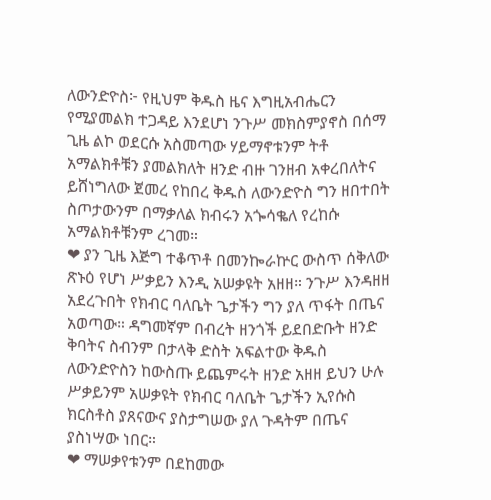ለውንድዮስ፦ የዚህም ቅዱስ ዜና እግዚአብሔርን የሚያመልክ ተጋዳይ እንደሆነ ንጉሥ መክስምያኖስ በሰማ ጊዜ ልኮ ወደርሱ አስመጣው ሃይማኖቱንም ትቶ አማልክቶቹን ያመልክለት ዘንድ ብዙ ገንዘብ አቀረበለትና ይሸነግለው ጀመረ የከበረ ቅዱስ ለውንድዮስ ግን ዘበተበት ስጦታውንም በማቃለል ክብሩን አጐሳቈለ የረከሱ አማልክቶቹንም ረገመ።
❤ ያን ጊዜ እጅግ ተቆጥቶ በመንኰራኵር ውስጥ ሰቅለው ጽኑዕ የሆነ ሥቃይን እንዲ አሠቃዩት አዘዘ። ንጉሥ እንዳዘዘ አደረጉበት የክብር ባለቤት ጌታችን ግን ያለ ጥፋት በጤና አወጣው። ዳግመኛም በብረት ዘንጎች ይደበድቡት ዘንድ ቅባትና ስብንም በታላቅ ድስት አፍልተው ቅዱስ ለውንድዮስን ከውስጡ ይጨምሩት ዘንድ አዘዘ ይህን ሁሉ ሥቃይንም አሠቃዩት የክብር ባለቤት ጌታችን ኢየሱስ ክርስቶስ ያጸናውና ያስታግሠው ያለ ጉዳትም በጤና ያስነሣው ነበር።
❤ ማሠቃየቱንም በደከመው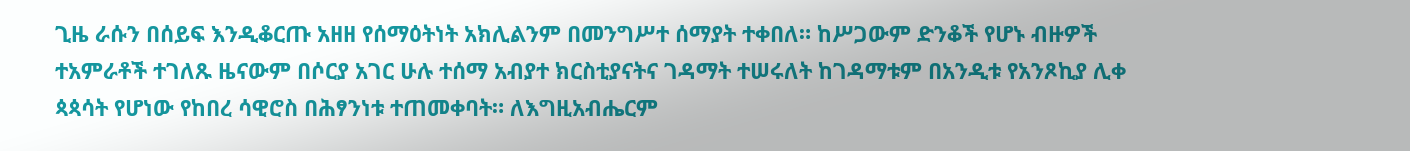ጊዜ ራሱን በሰይፍ እንዲቆርጡ አዘዘ የሰማዕትነት አክሊልንም በመንግሥተ ሰማያት ተቀበለ። ከሥጋውም ድንቆች የሆኑ ብዙዎች ተአምራቶች ተገለጹ ዜናውም በሶርያ አገር ሁሉ ተሰማ አብያተ ክርስቲያናትና ገዳማት ተሠሩለት ከገዳማቱም በአንዲቱ የአንጾኪያ ሊቀ ጳጳሳት የሆነው የከበረ ሳዊሮስ በሕፃንነቱ ተጠመቀባት። ለእግዚአብሔርም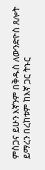ምስጋና ይሁን እኛንም በቅዱስ ለውንድዮስ ጸሎት ይማረን በረከቱም ከእኛ ጋር ትኑር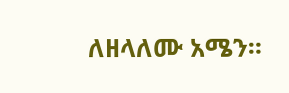ለዘላለሙ አሜን።